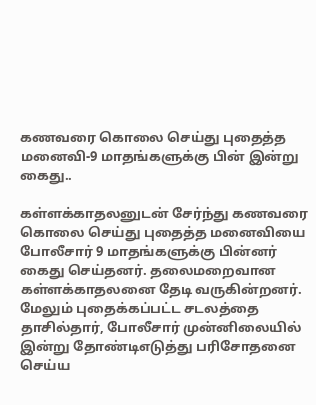கணவரை கொலை செய்து புதைத்த மனைவி-9 மாதங்களுக்கு பின் இன்று கைது..

கள்ளக்காதலனுடன் சேர்ந்து கணவரை கொலை செய்து புதைத்த மனைவியை போலீசார் 9 மாதங்களுக்கு பின்னர் கைது செய்தனர். தலைமறைவான கள்ளக்காதலனை தேடி வருகின்றனர். மேலும் புதைக்கப்பட்ட சடலத்தை தாசில்தார், போலீசார் முன்னிலையில் இன்று தோண்டிஎடுத்து பரிசோதனை செய்ய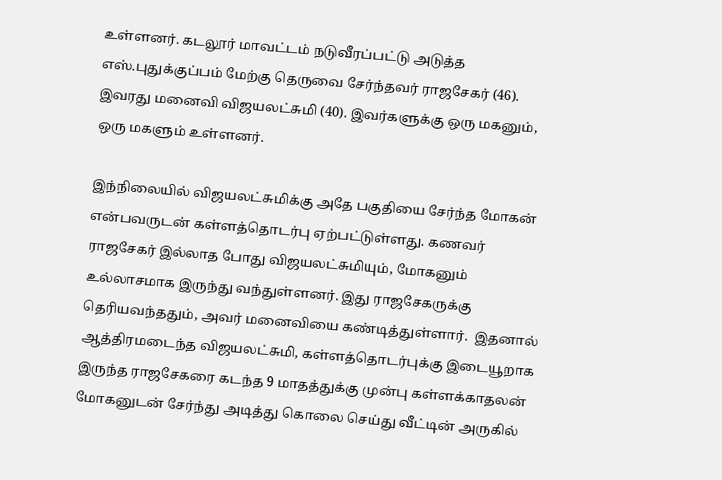உள்ளனர். கடலூர் மாவட்டம் நடுவீரப்பட்டு அடுத்த எஸ்.புதுக்குப்பம் மேற்கு தெருவை சேர்ந்தவர் ராஜசேகர் (46). இவரது மனைவி விஜயலட்சுமி (40). இவர்களுக்கு ஒரு மகனும், ஒரு மகளும் உள்ளனர்.

இந்நிலையில் விஜயலட்சுமிக்கு அதே பகுதியை சேர்ந்த மோகன் என்பவருடன் கள்ளத்தொடர்பு ஏற்பட்டுள்ளது. கணவர் ராஜசேகர் இல்லாத போது விஜயலட்சுமியும், மோகனும் உல்லாசமாக இருந்து வந்துள்ளனர். இது ராஜசேகருக்கு தெரியவந்ததும், அவர் மனைவியை கண்டித்துள்ளார்.  இதனால் ஆத்திரமடைந்த விஜயலட்சுமி, கள்ளத்தொடர்புக்கு இடையூறாக இருந்த ராஜசேகரை கடந்த 9 மாதத்துக்கு முன்பு கள்ளக்காதலன் மோகனுடன் சேர்ந்து அடித்து கொலை செய்து வீட்டின் அருகில்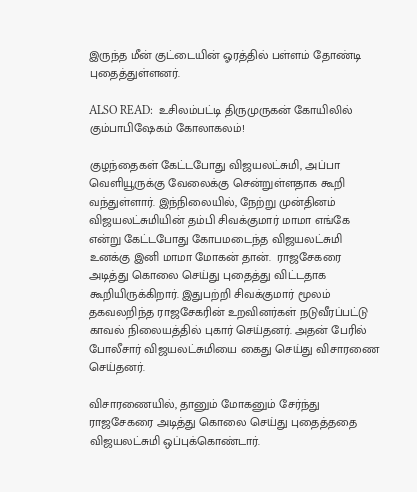இருந்த மீன் குட்டையின் ஓரத்தில் பள்ளம் தோண்டி புதைத்துள்ளனர்.

ALSO READ:  உசிலம்பட்டி திருமுருகன் கோயிலில் கும்பாபிஷேகம் கோலாகலம்!

குழந்தைகள் கேட்டபோது விஜயலட்சுமி, அப்பா வெளியூருக்கு வேலைக்கு சென்றுள்ளதாக கூறி வந்துள்ளார். இந்நிலையில், நேற்று முன்தினம் விஜயலட்சுமியின் தம்பி சிவக்குமார் மாமா எங்கே என்று கேட்டபோது கோபமடைந்த விஜயலட்சுமி உனக்கு இனி மாமா மோகன் தான்.  ராஜசேகரை அடித்து கொலை செய்து புதைத்து விட்டதாக கூறியிருக்கிறார். இதுபற்றி சிவக்குமார் மூலம் தகவலறிந்த ராஜசேகரின் உறவினர்கள் நடுவீரப்பட்டு காவல் நிலையத்தில் புகார் செய்தனர். அதன் பேரில் போலீசார் விஜயலட்சுமியை கைது செய்து விசாரணை செய்தனர்.

விசாரணையில், தானும் மோகனும் சேர்ந்து ராஜசேகரை அடித்து கொலை செய்து புதைத்ததை விஜயலட்சுமி ஒப்புக்கொண்டார்.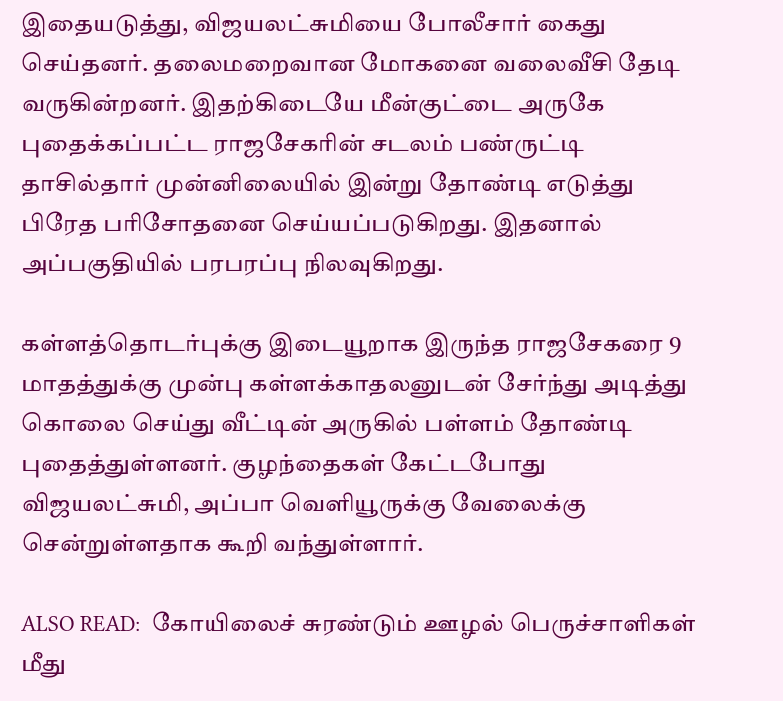இதையடுத்து, விஜயலட்சுமியை போலீசார் கைது செய்தனர். தலைமறைவான மோகனை வலைவீசி தேடி வருகின்றனர். இதற்கிடையே மீன்குட்டை அருகே புதைக்கப்பட்ட ராஜசேகரின் சடலம் பண்ருட்டி தாசில்தார் முன்னிலையில் இன்று தோண்டி எடுத்து பிரேத பரிசோதனை செய்யப்படுகிறது. இதனால் அப்பகுதியில் பரபரப்பு நிலவுகிறது.

கள்ளத்தொடர்புக்கு இடையூறாக இருந்த ராஜசேகரை 9 மாதத்துக்கு முன்பு கள்ளக்காதலனுடன் சேர்ந்து அடித்து கொலை செய்து வீட்டின் அருகில் பள்ளம் தோண்டி புதைத்துள்ளனர். குழந்தைகள் கேட்டபோது விஜயலட்சுமி, அப்பா வெளியூருக்கு வேலைக்கு சென்றுள்ளதாக கூறி வந்துள்ளார்.

ALSO READ:  கோயிலைச் சுரண்டும் ஊழல் பெருச்சாளிகள் மீது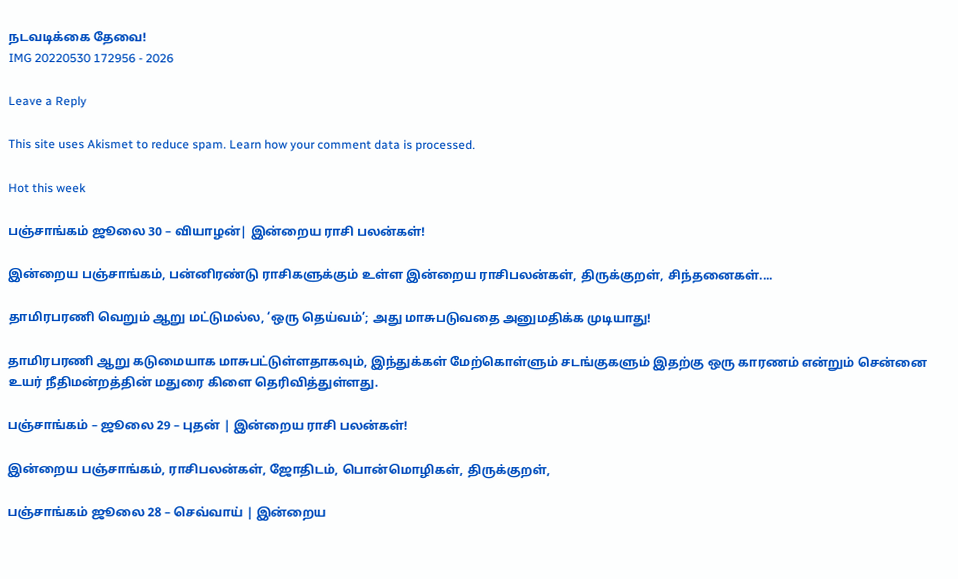நடவடிக்கை தேவை!
IMG 20220530 172956 - 2026

Leave a Reply

This site uses Akismet to reduce spam. Learn how your comment data is processed.

Hot this week

பஞ்சாங்கம் ஜூலை 30 – வியாழன்| இன்றைய ராசி பலன்கள்!

இன்றைய பஞ்சாங்கம், பன்னிரண்டு ராசிகளுக்கும் உள்ள இன்றைய ராசிபலன்கள், திருக்குறள், சிந்தனைகள்....

தாமிரபரணி வெறும் ஆறு மட்டுமல்ல, ‘ஒரு தெய்வம்’; அது மாசுபடுவதை அனுமதிக்க முடியாது!

தாமிரபரணி ஆறு கடுமையாக மாசுபட்டுள்ளதாகவும், இந்துக்கள் மேற்கொள்ளும் சடங்குகளும் இதற்கு ஒரு காரணம் என்றும் சென்னை உயர் நீதிமன்றத்தின் மதுரை கிளை தெரிவித்துள்ளது.

பஞ்சாங்கம் – ஜூலை 29 – புதன் | இன்றைய ராசி பலன்கள்!

இன்றைய பஞ்சாங்கம், ராசிபலன்கள், ஜோதிடம், பொன்மொழிகள், திருக்குறள்,

பஞ்சாங்கம் ஜூலை 28 – செவ்வாய் | இன்றைய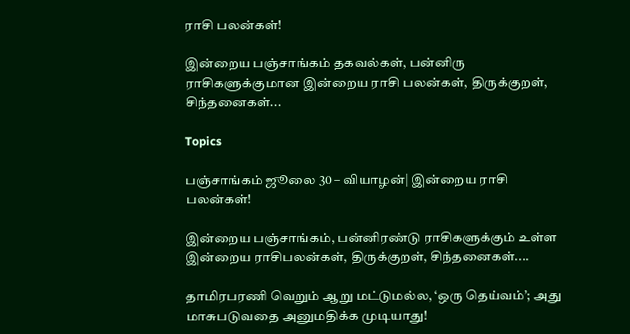ராசி பலன்கள்!

இன்றைய பஞ்சாங்கம் தகவல்கள், பன்னிரு ராசிகளுக்குமான இன்றைய ராசி பலன்கள், திருக்குறள், சிந்தனைகள்...

Topics

பஞ்சாங்கம் ஜூலை 30 – வியாழன்| இன்றைய ராசி பலன்கள்!

இன்றைய பஞ்சாங்கம், பன்னிரண்டு ராசிகளுக்கும் உள்ள இன்றைய ராசிபலன்கள், திருக்குறள், சிந்தனைகள்....

தாமிரபரணி வெறும் ஆறு மட்டுமல்ல, ‘ஒரு தெய்வம்’; அது மாசுபடுவதை அனுமதிக்க முடியாது!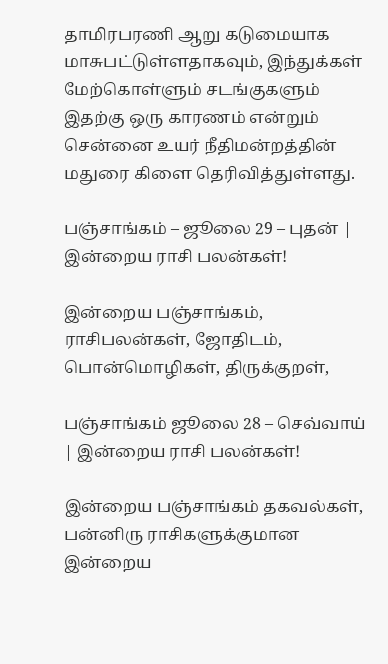தாமிரபரணி ஆறு கடுமையாக மாசுபட்டுள்ளதாகவும், இந்துக்கள் மேற்கொள்ளும் சடங்குகளும் இதற்கு ஒரு காரணம் என்றும் சென்னை உயர் நீதிமன்றத்தின் மதுரை கிளை தெரிவித்துள்ளது.

பஞ்சாங்கம் – ஜூலை 29 – புதன் | இன்றைய ராசி பலன்கள்!

இன்றைய பஞ்சாங்கம், ராசிபலன்கள், ஜோதிடம், பொன்மொழிகள், திருக்குறள்,

பஞ்சாங்கம் ஜூலை 28 – செவ்வாய் | இன்றைய ராசி பலன்கள்!

இன்றைய பஞ்சாங்கம் தகவல்கள், பன்னிரு ராசிகளுக்குமான இன்றைய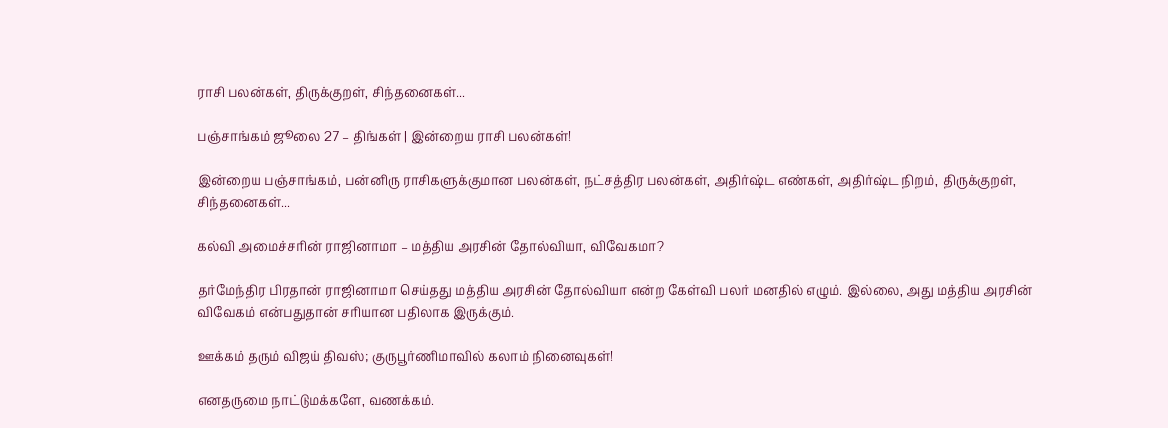ராசி பலன்கள், திருக்குறள், சிந்தனைகள்...

பஞ்சாங்கம் ஜூலை 27 – திங்கள் | இன்றைய ராசி பலன்கள்!

இன்றைய பஞ்சாங்கம், பன்னிரு ராசிகளுக்குமான பலன்கள், நட்சத்திர பலன்கள், அதிர்ஷ்ட எண்கள், அதிர்ஷ்ட நிறம், திருக்குறள், சிந்தனைகள்...

கல்வி அமைச்சரின் ராஜினாமா – மத்திய அரசின் தோல்வியா, விவேகமா?

தர்மேந்திர பிரதான் ராஜினாமா செய்தது மத்திய அரசின் தோல்வியா என்ற கேள்வி பலர் மனதில் எழும். இல்லை, அது மத்திய அரசின் விவேகம் என்பதுதான் சரியான பதிலாக இருக்கும்.

ஊக்கம் தரும் விஜய் திவஸ்; குருபூர்ணிமாவில் கலாம் நினைவுகள்!

எனதருமை நாட்டுமக்களே, வணக்கம்.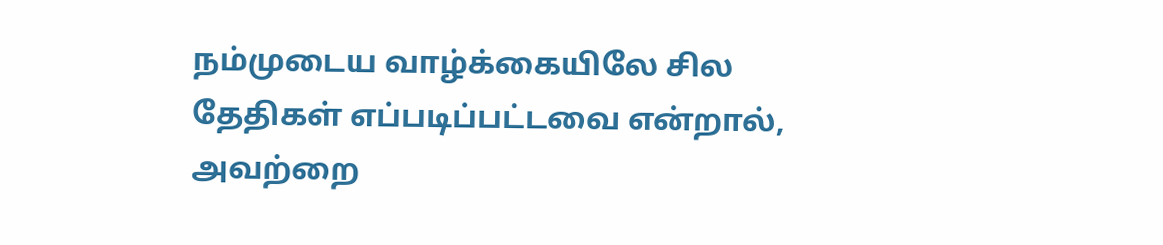நம்முடைய வாழ்க்கையிலே சில தேதிகள் எப்படிப்பட்டவை என்றால், அவற்றை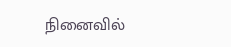நினைவில்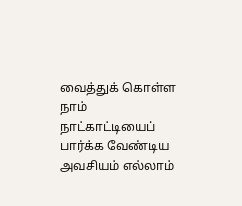வைத்துக் கொள்ள நாம் நாட்காட்டியைப் பார்க்க வேண்டிய அவசியம் எல்லாம்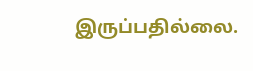இருப்பதில்லை.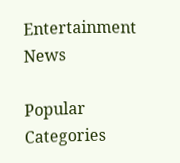Entertainment News

Popular Categories